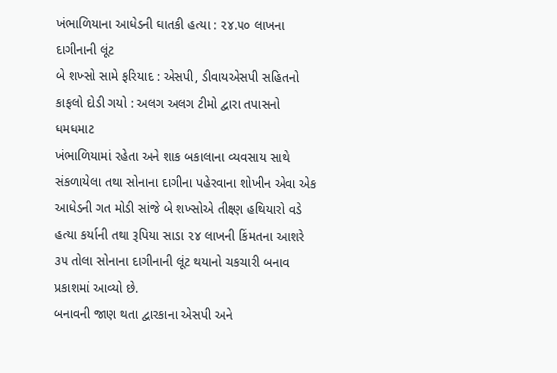ખંભાળિયાના આધેડની ઘાતકી હત્યા : ૨૪.૫૦ લાખના દાગીનાની લૂંટ
બે શખ્સો સામે ફરિયાદ : એસપી, ડીવાયએસપી સહિતનો કાફલો દોડી ગયો : અલગ અલગ ટીમો દ્વારા તપાસનો ધમધમાટ
ખંભાળિયામાં રહેતા અને શાક બકાલાના વ્યવસાય સાથે સંકળાયેલા તથા સોનાના દાગીના પહેરવાના શોખીન એવા એક આધેડની ગત મોડી સાંજે બે શખ્સોએ તીક્ષ્ણ હથિયારો વડે હત્યા કર્યાની તથા રૂપિયા સાડા ૨૪ લાખની કિંમતના આશરે ૩૫ તોલા સોનાના દાગીનાની લૂંટ થયાનો ચકચારી બનાવ પ્રકાશમાં આવ્યો છે.
બનાવની જાણ થતા દ્વારકાના એસપી અને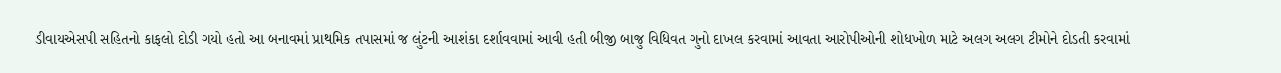ડીવાયએસપી સહિતનો કાફલો દોડી ગયો હતો આ બનાવમાં પ્રાથમિક તપાસમાં જ લુંટની આશંકા દર્શાવવામાં આવી હતી બીજી બાજુ વિધિવત ગુનો દાખલ કરવામાં આવતા આરોપીઓની શોધખોળ માટે અલગ અલગ ટીમોને દોડતી કરવામાં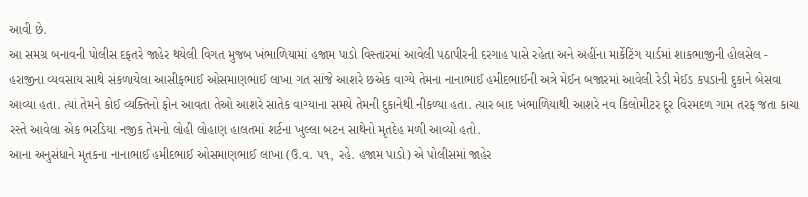આવી છે.
આ સમગ્ર બનાવની પોલીસ દફતરે જાહેર થયેલી વિગત મુજબ ખંભાળિયામાં હજામ પાડો વિસ્તારમાં આવેલી પઠાપીરની દરગાહ પાસે રહેતા અને અહીંના માર્કેટિંગ યાર્ડમાં શાકભાજીની હોલસેલ - હરાજીના વ્યવસાય સાથે સંકળાયેલા આસીફભાઈ ઓસમાણભાઈ લાખા ગત સાંજે આશરે છએક વાગ્યે તેમના નાનાભાઈ હમીદભાઈની અત્રે મેઈન બજારમાં આવેલી રેડી મેઈડ કપડાની દુકાને બેસવા આવ્યા હતા. ત્યાં તેમને કોઈ વ્યક્તિનો ફોન આવતા તેઓ આશરે સાતેક વાગ્યાના સમયે તેમની દુકાનેથી નીકળ્યા હતા. ત્યાર બાદ ખંભાળિયાથી આશરે નવ કિલોમીટર દૂર વિરમદળ ગામ તરફ જતા કાચા રસ્તે આવેલા એક ભરડિયા નજીક તેમનો લોહી લોહાણ હાલતમાં શર્ટના ખુલ્લા બટન સાથેનો મૃતદેહ મળી આવ્યો હતો.
આના અનુસંધાને મૃતકના નાનાભાઈ હમીદભાઈ ઓસમાણભાઈ લાખા (ઉ.વ. ૫૧, રહે. હજામ પાડો) એ પોલીસમાં જાહેર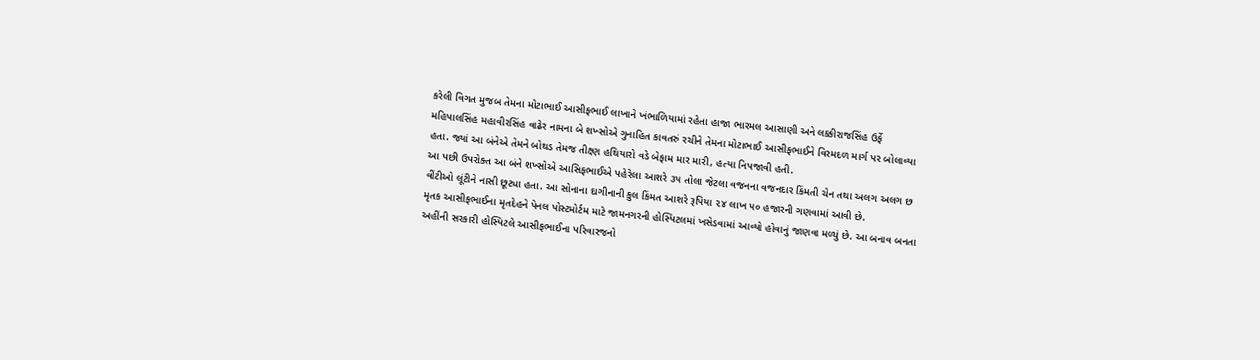કરેલી વિગત મુજબ તેમના મોટાભાઈ આસીફભાઈ લાખાને ખંભાળિયામાં રહેતા હાજા ભારમલ આસાણી અને લક્કીરાજસિંહ ઉર્ફે મહિપાલસિંહ મહાવીરસિંહ વાઢેર નામના બે શખ્સોએ ગુનાહિત કાવતરું રચીને તેમના મોટાભાઈ આસીફભાઈને વિરમદળ માર્ગ પર બોલાવ્યા હતા. જ્યાં આ બંનેએ તેમને બોથડ તેમજ તીક્ષ્ણ હથિયારો વડે બેફામ માર મારી, હત્યા નિપજાવી હતી.
આ પછી ઉપરોક્ત આ બંને શખ્સોએ આસિફભાઈએ પહેરેલા આશરે ૩૫ તોલા જેટલા વજનના વજનદાર કિંમતી ચેન તથા અલગ અલગ છ વીંટીઓ લૂંટીને નાસી છૂટ્યા હતા. આ સોનાના દાગીનાની કુલ કિંમત આશરે રૂપિયા ૨૪ લાખ ૫૦ હજારની ગણવામાં આવી છે.
મૃતક આસીફભાઈના મૃતદેહને પેનલ પોસ્ટમોર્ટમ માટે જામનગરની હોસ્પિટલમાં ખસેડવામાં આવ્યો હોવાનું જાણવા મળ્યું છે. આ બનાવ બનતા અહીંની સરકારી હોસ્પિટલે આસીફભાઈના પરિવારજનો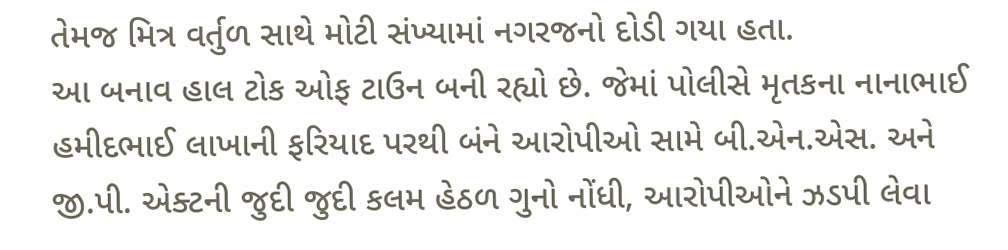તેમજ મિત્ર વર્તુળ સાથે મોટી સંખ્યામાં નગરજનો દોડી ગયા હતા.
આ બનાવ હાલ ટોક ઓફ ટાઉન બની રહ્યો છે. જેમાં પોલીસે મૃતકના નાનાભાઈ હમીદભાઈ લાખાની ફરિયાદ પરથી બંને આરોપીઓ સામે બી.એન.એસ. અને જી.પી. એક્ટની જુદી જુદી કલમ હેઠળ ગુનો નોંધી, આરોપીઓને ઝડપી લેવા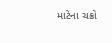માટેના ચક્રો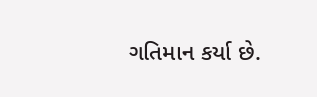ગતિમાન કર્યા છે.